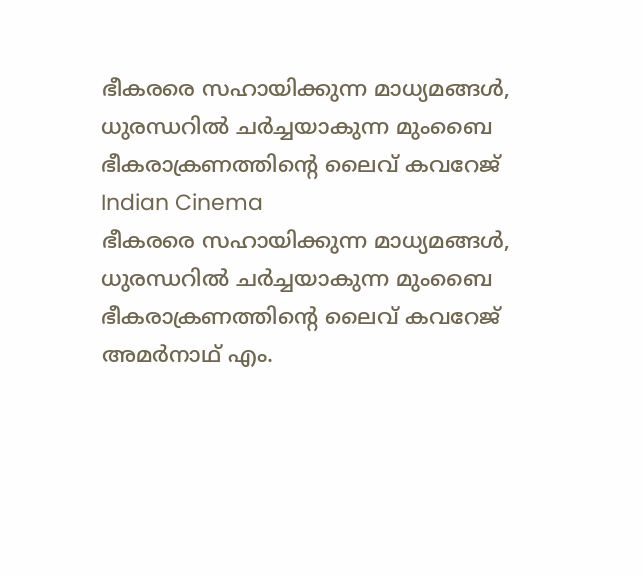ഭീകരരെ സഹായിക്കുന്ന മാധ്യമങ്ങള്‍, ധുരന്ധറില്‍ ചര്‍ച്ചയാകുന്ന മുംബൈ ഭീകരാക്രണത്തിന്റെ ലൈവ് കവറേജ്
Indian Cinema
ഭീകരരെ സഹായിക്കുന്ന മാധ്യമങ്ങള്‍, ധുരന്ധറില്‍ ചര്‍ച്ചയാകുന്ന മുംബൈ ഭീകരാക്രണത്തിന്റെ ലൈവ് കവറേജ്
അമര്‍നാഥ് എം.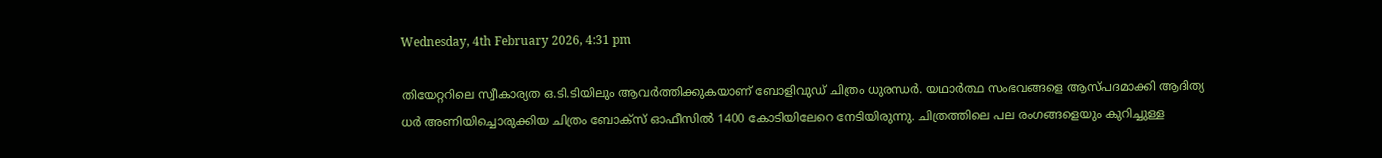Wednesday, 4th February 2026, 4:31 pm

തിയേറ്ററിലെ സ്വീകാര്യത ഒ.ടി.ടിയിലും ആവര്‍ത്തിക്കുകയാണ് ബോളിവുഡ് ചിത്രം ധുരന്ധര്‍. യഥാര്‍ത്ഥ സംഭവങ്ങളെ ആസ്പദമാക്കി ആദിത്യ ധര്‍ അണിയിച്ചൊരുക്കിയ ചിത്രം ബോക്‌സ് ഓഫീസില്‍ 1400 കോടിയിലേറെ നേടിയിരുന്നു. ചിത്രത്തിലെ പല രംഗങ്ങളെയും കുറിച്ചുള്ള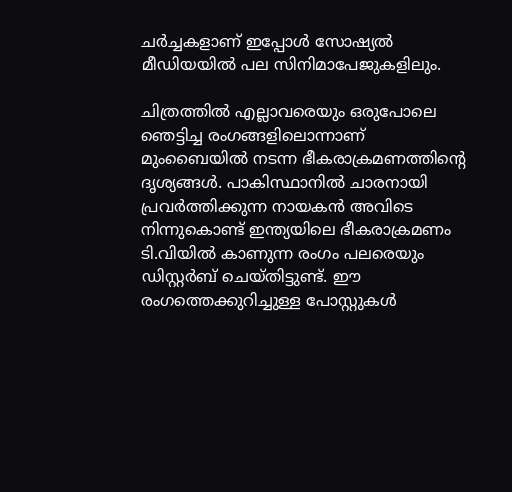ചര്‍ച്ചകളാണ് ഇപ്പോള്‍ സോഷ്യല്‍ മീഡിയയില്‍ പല സിനിമാപേജുകളിലും.

ചിത്രത്തില്‍ എല്ലാവരെയും ഒരുപോലെ ഞെട്ടിച്ച രംഗങ്ങളിലൊന്നാണ് മുംബൈയില്‍ നടന്ന ഭീകരാക്രമണത്തിന്റെ ദൃശ്യങ്ങള്‍. പാകിസ്ഥാനില്‍ ചാരനായി പ്രവര്‍ത്തിക്കുന്ന നായകന്‍ അവിടെ നിന്നുകൊണ്ട് ഇന്ത്യയിലെ ഭീകരാക്രമണം ടി.വിയില്‍ കാണുന്ന രംഗം പലരെയും ഡിസ്റ്റര്‍ബ് ചെയ്തിട്ടുണ്ട്. ഈ രംഗത്തെക്കുറിച്ചുള്ള പോസ്റ്റുകള്‍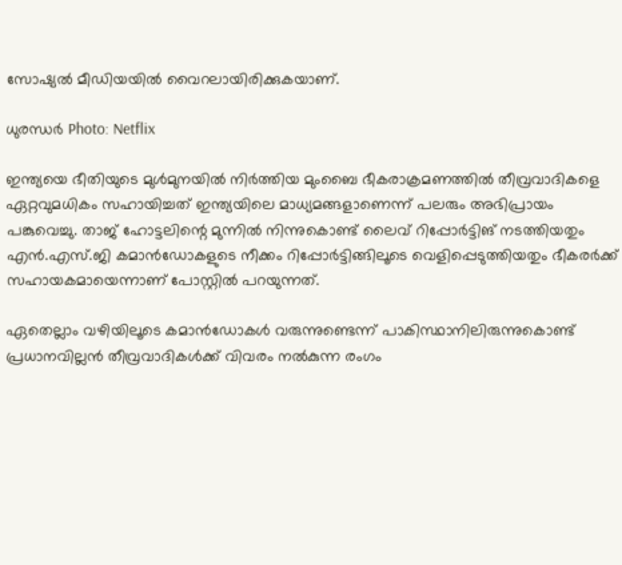സോഷ്യല്‍ മീഡിയയില്‍ വൈറലായിരിക്കുകയാണ്.

ധുരന്ധര്‍ Photo: Netflix

ഇന്ത്യയെ ഭീതിയുടെ മുള്‍മുനയില്‍ നിര്‍ത്തിയ മുംബൈ ഭീകരാക്രമണത്തില്‍ തീവ്രവാദികളെ ഏറ്റവുമധികം സഹായിച്ചത് ഇന്ത്യയിലെ മാധ്യമങ്ങളാണെന്ന് പലരും അഭിപ്രായം പങ്കുവെച്ചു. താജ് ഹോട്ടലിന്റെ മുന്നില്‍ നിന്നുകൊണ്ട് ലൈവ് റിപ്പോര്‍ട്ടിങ് നടത്തിയതും എന്‍.എസ്.ജി കമാന്‍ഡോകളുടെ നീക്കം റിപ്പോര്‍ട്ടിങ്ങിലൂടെ വെളിപ്പെടുത്തിയതും ഭീകരര്‍ക്ക് സഹായകമായെന്നാണ് പോസ്റ്റില്‍ പറയുന്നത്.

ഏതെല്ലാം വഴിയിലൂടെ കമാന്‍ഡോകള്‍ വരുന്നുണ്ടെന്ന് പാകിസ്ഥാനിലിരുന്നുകൊണ്ട് പ്രധാനവില്ലന്‍ തീവ്രവാദികള്‍ക്ക് വിവരം നല്‍കുന്ന രംഗം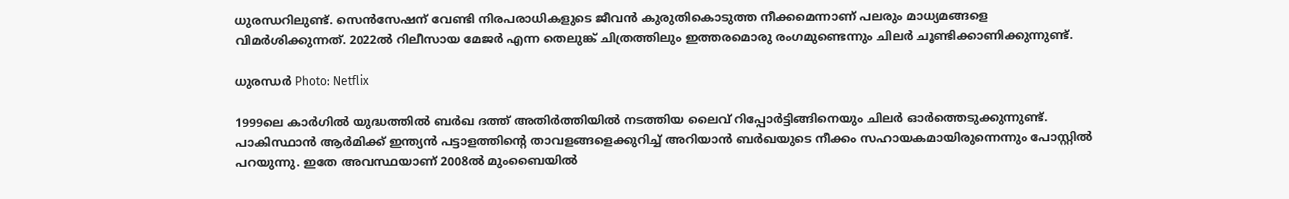ധുരന്ധറിലുണ്ട്. സെന്‍സേഷന് വേണ്ടി നിരപരാധികളുടെ ജീവന്‍ കുരുതികൊടുത്ത നീക്കമെന്നാണ് പലരും മാധ്യമങ്ങളെ വിമര്‍ശിക്കുന്നത്. 2022ല്‍ റിലീസായ മേജര്‍ എന്ന തെലുങ്ക് ചിത്രത്തിലും ഇത്തരമൊരു രംഗമുണ്ടെന്നും ചിലര്‍ ചൂണ്ടിക്കാണിക്കുന്നുണ്ട്.

ധുരന്ധര്‍ Photo: Netflix

1999ലെ കാര്‍ഗില്‍ യുദ്ധത്തില്‍ ബര്‍ഖ ദത്ത് അതിര്‍ത്തിയില്‍ നടത്തിയ ലൈവ് റിപ്പോര്‍ട്ടിങ്ങിനെയും ചിലര്‍ ഓര്‍ത്തെടുക്കുന്നുണ്ട്. പാകിസ്ഥാന്‍ ആര്‍മിക്ക് ഇന്ത്യന്‍ പട്ടാളത്തിന്റെ താവളങ്ങളെക്കുറിച്ച് അറിയാന്‍ ബര്‍ഖയുടെ നീക്കം സഹായകമായിരുന്നെന്നും പോസ്റ്റില്‍ പറയുന്നു. ഇതേ അവസ്ഥയാണ് 2008ല്‍ മുംബൈയില്‍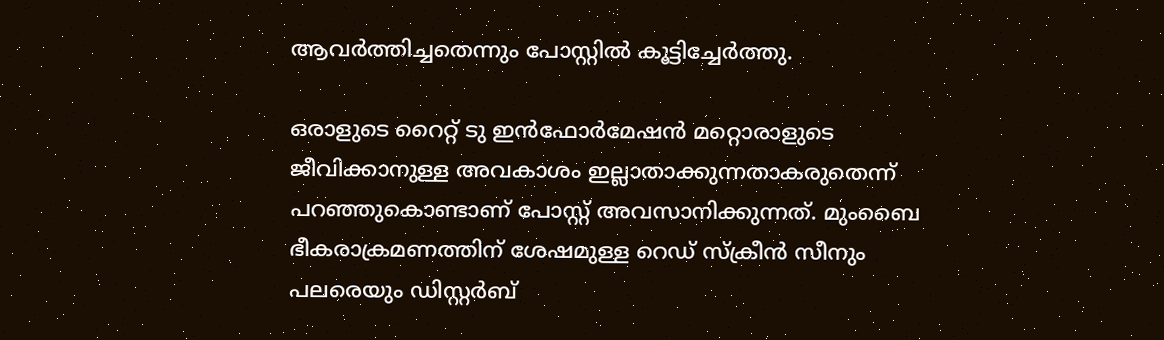ആവര്‍ത്തിച്ചതെന്നും പോസ്റ്റില്‍ കൂട്ടിച്ചേര്‍ത്തു.

ഒരാളുടെ റൈറ്റ് ടു ഇന്‍ഫോര്‍മേഷന്‍ മറ്റൊരാളുടെ ജീവിക്കാനുള്ള അവകാശം ഇല്ലാതാക്കുന്നതാകരുതെന്ന് പറഞ്ഞുകൊണ്ടാണ് പോസ്റ്റ് അവസാനിക്കുന്നത്. മുംബൈ ഭീകരാക്രമണത്തിന് ശേഷമുള്ള റെഡ് സ്‌ക്രീന്‍ സീനും പലരെയും ഡിസ്റ്റര്‍ബ്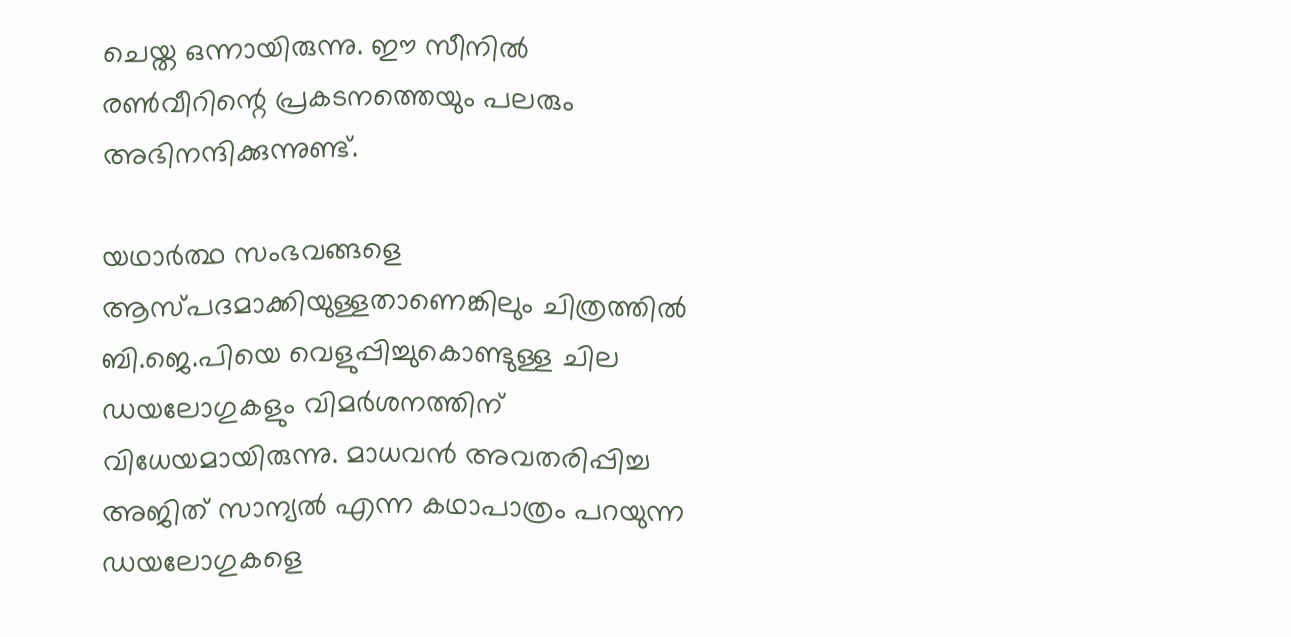ചെയ്ത ഒന്നായിരുന്നു. ഈ സീനില്‍ രണ്‍വീറിന്റെ പ്രകടനത്തെയും പലരും അഭിനന്ദിക്കുന്നുണ്ട്.

യഥാര്‍ത്ഥ സംഭവങ്ങളെ ആസ്പദമാക്കിയുള്ളതാണെങ്കിലും ചിത്രത്തില്‍ ബി.ജെ.പിയെ വെളുപ്പിച്ചുകൊണ്ടുള്ള ചില ഡയലോഗുകളും വിമര്‍ശനത്തിന് വിധേയമായിരുന്നു. മാധവന്‍ അവതരിപ്പിച്ച അജിത് സാന്യല്‍ എന്ന കഥാപാത്രം പറയുന്ന ഡയലോഗുകളെ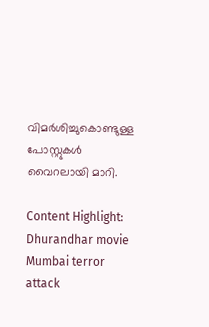വിമര്‍ശിച്ചുകൊണ്ടുള്ള പോസ്റ്റുകള്‍ വൈറലായി മാറി.

Content Highlight: Dhurandhar movie Mumbai terror attack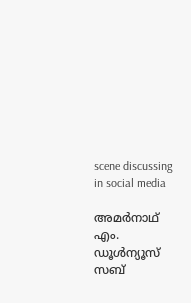scene discussing in social media

അമര്‍നാഥ് എം.
ഡൂള്‍ന്യൂസ് സബ്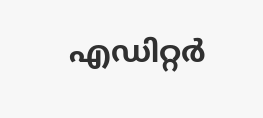എഡിറ്റര്‍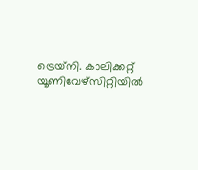ട്രെയ്‌നി. കാലിക്കറ്റ് യൂണിവേഴ്‌സിറ്റിയില്‍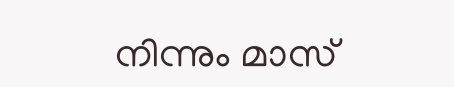നിന്നും മാസ്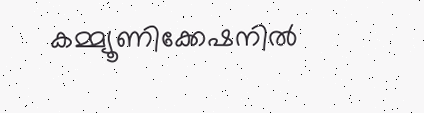കമ്മ്യൂണിക്കേഷനില്‍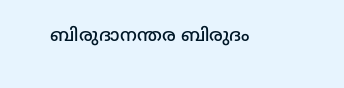ബിരുദാനന്തര ബിരുദം